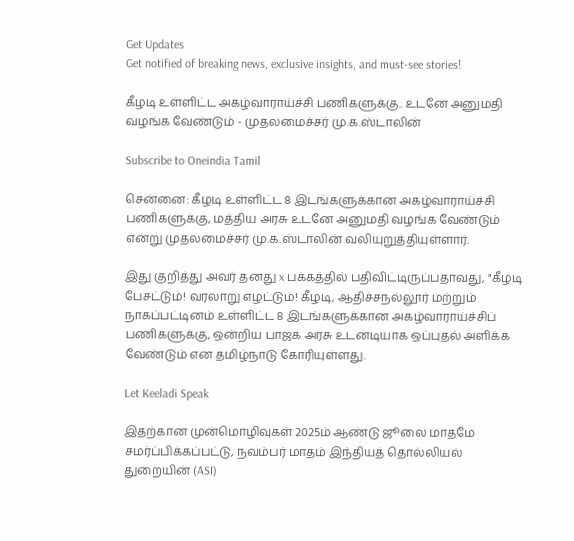Get Updates
Get notified of breaking news, exclusive insights, and must-see stories!

கீழடி உள்ளிட்ட அகழ்வாராய்ச்சி பணிகளுக்கு.. உடனே அனுமதி வழங்க வேண்டும் - முதலமைச்சர் மு.க.ஸ்டாலின்

Subscribe to Oneindia Tamil

சென்னை: கீழடி உள்ளிட்ட 8 இடங்களுக்கான அகழ்வாராய்ச்சி பணிகளுக்கு, மத்திய அரசு உடனே அனுமதி வழங்க வேண்டும் என்று முதலமைச்சர் மு.க.ஸ்டாலின் வலியுறுத்தியுள்ளார்.

இது குறித்து அவர் தனது x பக்கத்தில் பதிவிட்டிருப்பதாவது, "கீழடி பேசட்டும்! வரலாறு எழட்டும்! கீழடி, ஆதிச்சநல்லூர் மற்றும் நாகப்பட்டினம் உள்ளிட்ட 8 இடங்களுக்கான அகழ்வாராய்ச்சிப் பணிகளுக்கு, ஒன்றிய பாஜக அரசு உடனடியாக ஒப்புதல் அளிக்க வேண்டும் என தமிழ்நாடு கோரியுள்ளது.

Let Keeladi Speak

இதற்கான முன்மொழிவுகள் 2025ம் ஆண்டு ஜூலை மாதமே சமர்ப்பிக்கப்பட்டு, நவம்பர் மாதம் இந்தியத் தொல்லியல் துறையின் (ASI)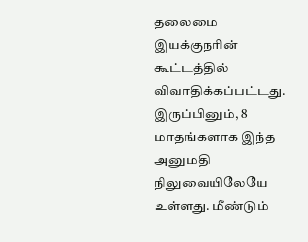தலைமை இயக்குநரின் கூட்டத்தில் விவாதிக்கப்பட்டது. இருப்பினும், 8 மாதங்களாக இந்த அனுமதி நிலுவையிலேயே உள்ளது. மீண்டும்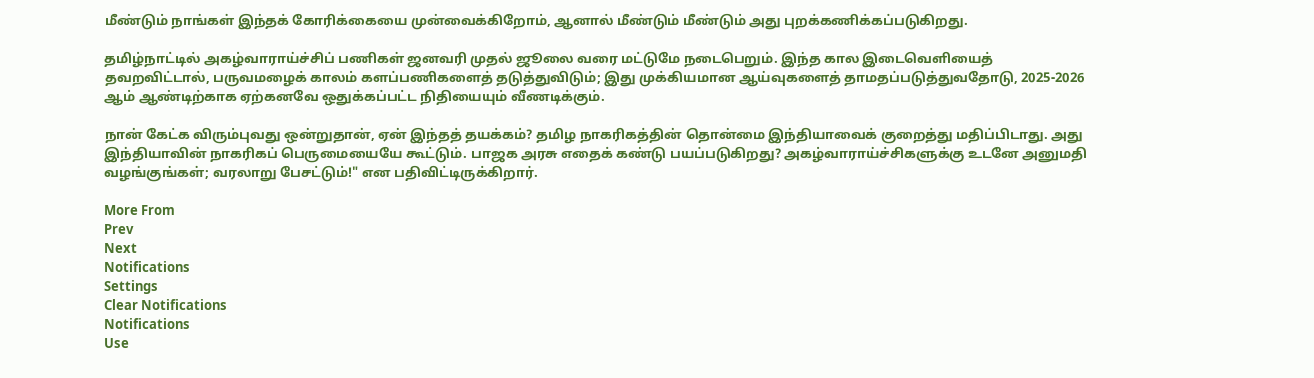மீண்டும் நாங்கள் இந்தக் கோரிக்கையை முன்வைக்கிறோம், ஆனால் மீண்டும் மீண்டும் அது புறக்கணிக்கப்படுகிறது.

தமிழ்நாட்டில் அகழ்வாராய்ச்சிப் பணிகள் ஜனவரி முதல் ஜூலை வரை மட்டுமே நடைபெறும். இந்த கால இடைவெளியைத் தவறவிட்டால், பருவமழைக் காலம் களப்பணிகளைத் தடுத்துவிடும்; இது முக்கியமான ஆய்வுகளைத் தாமதப்படுத்துவதோடு, 2025-2026 ஆம் ஆண்டிற்காக ஏற்கனவே ஒதுக்கப்பட்ட நிதியையும் வீணடிக்கும்.

நான் கேட்க விரும்புவது ஒன்றுதான், ஏன் இந்தத் தயக்கம்? தமிழ நாகரிகத்தின் தொன்மை இந்தியாவைக் குறைத்து மதிப்பிடாது. அது இந்தியாவின் நாகரிகப் பெருமையையே கூட்டும். பாஜக அரசு எதைக் கண்டு பயப்படுகிறது? அகழ்வாராய்ச்சிகளுக்கு உடனே அனுமதி வழங்குங்கள்; வரலாறு பேசட்டும்!" என பதிவிட்டிருக்கிறார்.

More From
Prev
Next
Notifications
Settings
Clear Notifications
Notifications
Use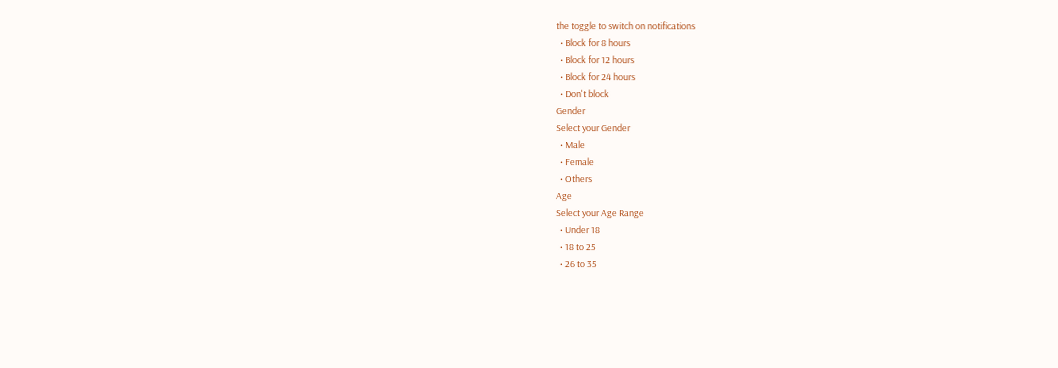the toggle to switch on notifications
  • Block for 8 hours
  • Block for 12 hours
  • Block for 24 hours
  • Don't block
Gender
Select your Gender
  • Male
  • Female
  • Others
Age
Select your Age Range
  • Under 18
  • 18 to 25
  • 26 to 35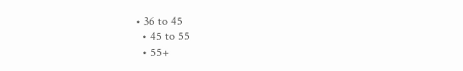• 36 to 45
  • 45 to 55
  • 55+